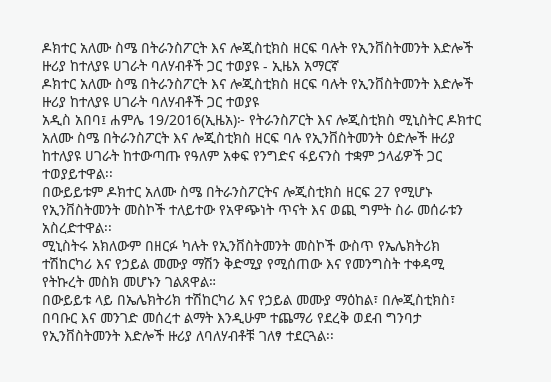ዶክተር አለሙ ስሜ በትራንስፖርት እና ሎጂስቲክስ ዘርፍ ባሉት የኢንቨስትመንት እድሎች ዙሪያ ከተለያዩ ሀገራት ባለሃብቶች ጋር ተወያዩ - ኢዜአ አማርኛ
ዶክተር አለሙ ስሜ በትራንስፖርት እና ሎጂስቲክስ ዘርፍ ባሉት የኢንቨስትመንት እድሎች ዙሪያ ከተለያዩ ሀገራት ባለሃብቶች ጋር ተወያዩ
አዲስ አበባ፤ ሐምሌ 19/2016(ኢዜአ)፦ የትራንስፖርት እና ሎጂስቲክስ ሚኒስትር ዶክተር አለሙ ስሜ በትራንስፖርት እና ሎጂስቲክስ ዘርፍ ባሉ የኢንቨስትመንት ዕድሎች ዙሪያ ከተለያዩ ሀገራት ከተውጣጡ የዓለም አቀፍ የንግድና ፋይናንስ ተቋም ኃላፊዎች ጋር ተወያይተዋል፡፡
በውይይቱም ዶክተር አለሙ ስሜ በትራንስፖርትና ሎጂስቲክስ ዘርፍ 27 የሚሆኑ የኢንቨስትመንት መስኮች ተለይተው የአዋጭነት ጥናት እና ወጪ ግምት ስራ መሰራቱን አስረድተዋል፡፡
ሚኒስትሩ አክለውም በዘርፉ ካሉት የኢንቨስትመንት መስኮች ውስጥ የኤሌክትሪክ ተሽከርካሪ እና የኃይል መሙያ ማሽን ቅድሚያ የሚሰጠው እና የመንግስት ተቀዳሚ የትኩረት መስክ መሆኑን ገልጸዋል።
በውይይቱ ላይ በኤሌክትሪክ ተሽከርካሪ እና የኃይል መሙያ ማዕከል፣ በሎጂስቲክስ፣ በባቡር እና መንገድ መሰረተ ልማት እንዲሁም ተጨማሪ የደረቅ ወደብ ግንባታ የኢንቨስትመንት እድሎች ዙሪያ ለባለሃብቶቹ ገለፃ ተደርጓል፡፡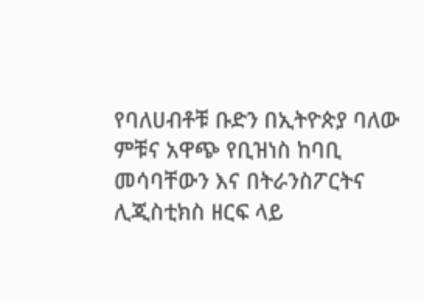የባለሀብቶቹ ቡድን በኢትዮጵያ ባለው ምቹና አዋጭ የቢዝነስ ከባቢ መሳባቸውን እና በትራንስፖርትና ሊጂስቲክስ ዘርፍ ላይ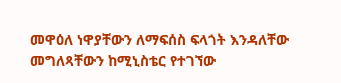መዋዕለ ነዋያቸውን ለማፍሰስ ፍላጎት እንዳለቸው መግለጻቸውን ከሚኒስቴር የተገኘው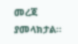መረጃ ያመላክታል።